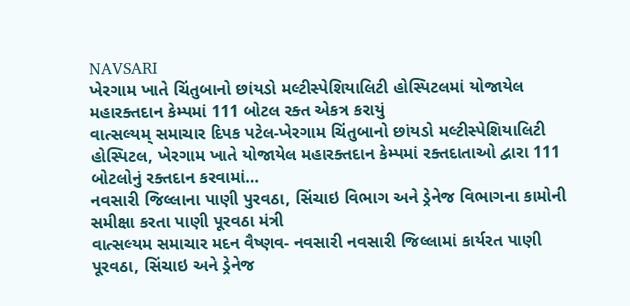NAVSARI
ખેરગામ ખાતે ચિંતુબાનો છાંયડો મલ્ટીસ્પેશિયાલિટી હોસ્પિટલમાં યોજાયેલ મહારક્તદાન કેમ્પમાં 111 બોટલ રક્ત એકત્ર કરાયું
વાત્સલ્યમ્ સમાચાર દિપક પટેલ-ખેરગામ ચિંતુબાનો છાંયડો મલ્ટીસ્પેશિયાલિટી હોસ્પિટલ, ખેરગામ ખાતે યોજાયેલ મહારક્તદાન કેમ્પમાં રક્તદાતાઓ દ્વારા 111 બોટલોનું રક્તદાન કરવામાં…
નવસારી જિલ્લાના પાણી પુરવઠા, સિંચાઇ વિભાગ અને ડ્રેનેજ વિભાગના કામોની સમીક્ષા કરતા પાણી પૂરવઠા મંત્રી
વાત્સલ્યમ સમાચાર મદન વૈષ્ણવ- નવસારી નવસારી જિલ્લામાં કાર્યરત પાણી પૂરવઠા, સિંચાઇ અને ડ્રેનેજ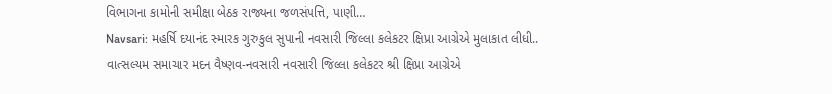વિભાગના કામોની સમીક્ષા બેઠક રાજ્યના જળસંપત્તિ, પાણી…
Navsari: મહર્ષિ દયાનંદ સ્મારક ગુરુકુલ સુપાની નવસારી જિલ્લા કલેકટર ક્ષિપ્રા આગ્રેએ મુલાકાત લીધી..
વાત્સલ્યમ સમાચાર મદન વૈષ્ણવ-નવસારી નવસારી જિલ્લા કલેકટર શ્રી ક્ષિપ્રા આગ્રેએ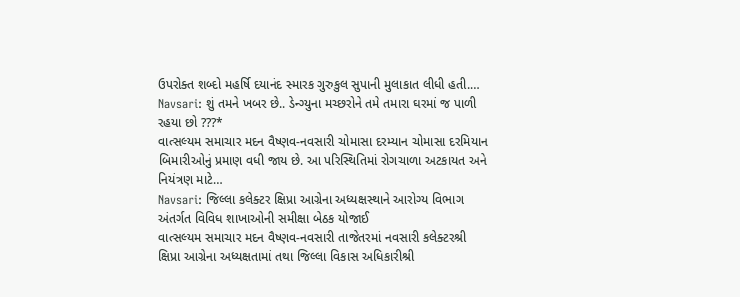ઉપરોક્ત શબ્દો મહર્ષિ દયાનંદ સ્મારક ગુરુકુલ સુપાની મુલાકાત લીધી હતી.…
Navsari: શું તમને ખબર છે.. ડેન્ગ્યુના મચ્છરોને તમે તમારા ઘરમાં જ પાળી રહયા છો ???*
વાત્સલ્યમ સમાચાર મદન વૈષ્ણવ-નવસારી ચોમાસા દરમ્યાન ચોમાસા દરમિયાન બિમારીઓનું પ્રમાણ વધી જાય છે. આ પરિસ્થિતિમાં રોગચાળા અટકાયત અને નિયંત્રણ માટે…
Navsari: જિલ્લા કલેક્ટર ક્ષિપ્રા આગ્રેના અધ્યક્ષસ્થાને આરોગ્ય વિભાગ અંતર્ગત વિવિધ શાખાઓની સમીક્ષા બેઠક યોજાઈ
વાત્સલ્યમ સમાચાર મદન વૈષ્ણવ-નવસારી તાજેતરમાં નવસારી કલેક્ટરશ્રી ક્ષિપ્રા આગ્રેના અધ્યક્ષતામાં તથા જિલ્લા વિકાસ અધિકારીશ્રી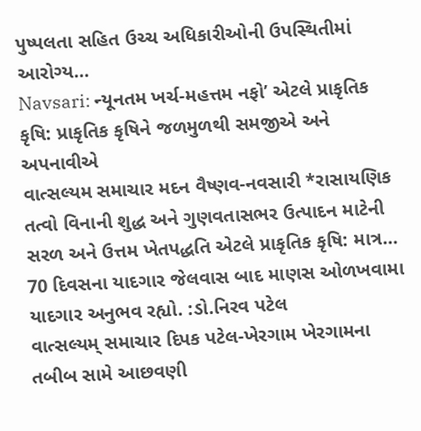પુષ્પલતા સહિત ઉચ્ચ અધિકારીઓની ઉપસ્થિતીમાં આરોગ્ય…
Navsari: ન્યૂનતમ ખર્ચ-મહત્તમ નફો’ એટલે પ્રાકૃતિક કૃષિ: પ્રાકૃતિક કૃષિને જળમુળથી સમજીએ અને અપનાવીએ
વાત્સલ્યમ સમાચાર મદન વૈષ્ણવ-નવસારી *રાસાયણિક તત્વો વિનાની શુદ્ધ અને ગુણવતાસભર ઉત્પાદન માટેની સરળ અને ઉત્તમ ખેતપદ્ધતિ એટલે પ્રાકૃતિક કૃષિ: માત્ર…
70 દિવસના યાદગાર જેલવાસ બાદ માણસ ઓળખવામા યાદગાર અનુભવ રહ્યો. :ડો.નિરવ પટેલ
વાત્સલ્યમ્ સમાચાર દિપક પટેલ-ખેરગામ ખેરગામના તબીબ સામે આછવણી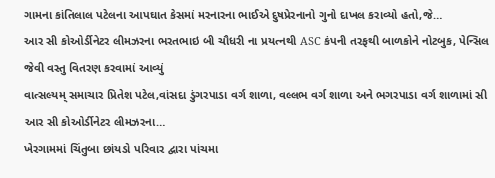ગામના કાંતિલાલ પટેલના આપઘાત કેસમાં મરનારના ભાઈએ દુષપ્રેરનાનો ગુનો દાખલ કરાવ્યો હતો,જે…
આર સી કોઓર્ડીનેટર લીમઝરના ભરતભાઇ બી ચૌધરી ના પ્રયત્નથી ASC કંપની તરફથી બાળકોને નોટબુક, પેન્સિલ જેવી વસ્તુ વિતરણ કરવામાં આવ્યું
વાત્સલ્યમ્ સમાચાર પ્રિતેશ પટેલ,વાંસદા ડુંગરપાડા વર્ગ શાળા, વલ્લભ વર્ગ શાળા અને ભગરપાડા વર્ગ શાળામાં સી આર સી કોઓર્ડીનેટર લીમઝરના…
ખેરગામમાં ચિંતુબા છાંયડો પરિવાર દ્વારા પાંચમા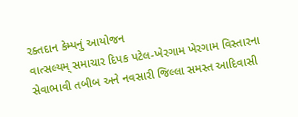રક્તદાન કેમ્પનું આયોજન
વાત્સલ્યમ્ સમાચાર દિપક પટેલ-ખેરગામ ખેરગામ વિસ્તારના સેવાભાવી તબીબ અને નવસારી જિલ્લા સમસ્ત આદિવાસી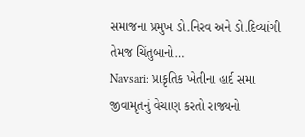સમાજના પ્રમુખ ડો.નિરવ અને ડો.દિવ્યાંગી તેમજ ચિંતુબાનો…
Navsari: પ્રાકૃતિક ખેતીના હાર્દ સમા જીવામૃતનું વેચાણ કરતો રાજ્યનો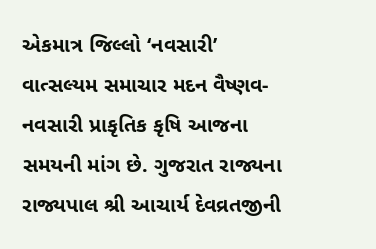એકમાત્ર જિલ્લો ‘નવસારી’
વાત્સલ્યમ સમાચાર મદન વૈષ્ણવ-નવસારી પ્રાકૃતિક કૃષિ આજના સમયની માંગ છે. ગુજરાત રાજ્યના રાજ્યપાલ શ્રી આચાર્ય દેવવ્રતજીની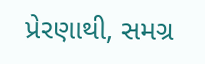પ્રેરણાથી, સમગ્ર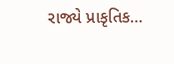રાજ્યે પ્રાકૃતિક…